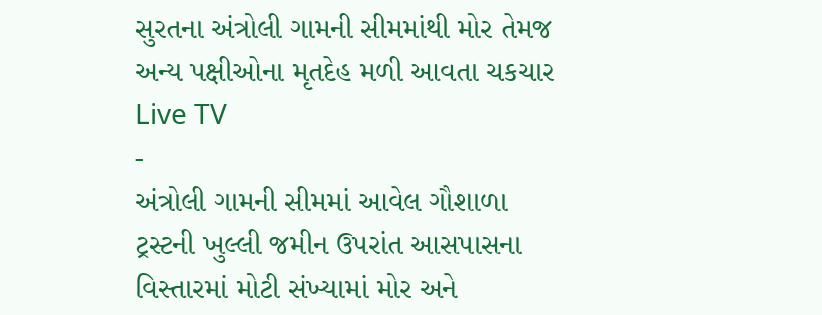સુરતના અંત્રોલી ગામની સીમમાંથી મોર તેમજ અન્ય પક્ષીઓના મૃતદેહ મળી આવતા ચકચાર
Live TV
-
અંત્રોલી ગામની સીમમાં આવેલ ગૌશાળા ટ્રસ્ટની ખુલ્લી જમીન ઉપરાંત આસપાસના વિસ્તારમાં મોટી સંખ્યામાં મોર અને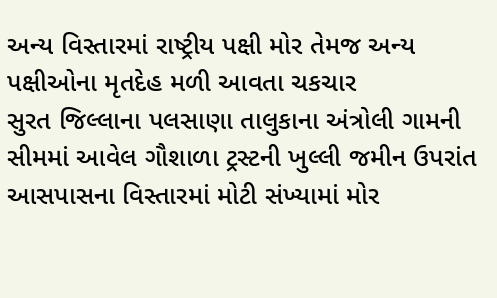અન્ય વિસ્તારમાં રાષ્ટ્રીય પક્ષી મોર તેમજ અન્ય પક્ષીઓના મૃતદેહ મળી આવતા ચકચાર
સુરત જિલ્લાના પલસાણા તાલુકાના અંત્રોલી ગામની સીમમાં આવેલ ગૌશાળા ટ્રસ્ટની ખુલ્લી જમીન ઉપરાંત આસપાસના વિસ્તારમાં મોટી સંખ્યામાં મોર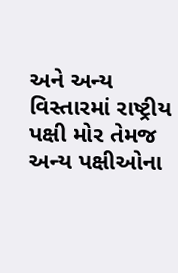અને અન્ય વિસ્તારમાં રાષ્ટ્રીય પક્ષી મોર તેમજ અન્ય પક્ષીઓના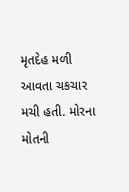મૃતદેહ મળી આવતા ચકચાર મચી હતી. મોરના મોતની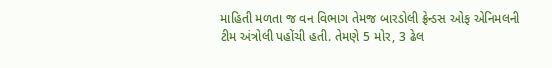માહિતી મળતા જ વન વિભાગ તેમજ બારડોલી ફ્રેન્ડસ ઓફ એનિમલની ટીમ અંત્રોલી પહોંચી હતી. તેમણે 5 મોર, 3 ઢેલ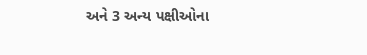અને 3 અન્ય પક્ષીઓના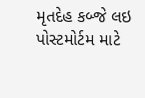મૃતદેહ કબ્જે લઇ પોસ્ટમોર્ટમ માટે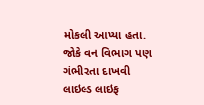મોકલી આપ્યા હતા. જોકે વન વિભાગ પણ ગંભીરતા દાખવી લાઇલ્ડ લાઇફ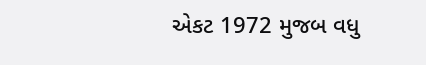એકટ 1972 મુજબ વધુ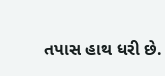તપાસ હાથ ધરી છે.